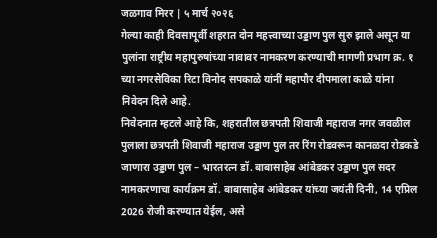जळगाव मिरर | ५ मार्च २०२६
गेल्या काही दिवसापूर्वी शहरात दोन महत्त्वाच्या उड्डाण पुल सुरु झाले असून या पुलांना राष्ट्रीय महापुरुषांच्या नावावर नामकरण करण्याची मागणी प्रभाग क्र. १ च्या नगरसेविका रिटा विनोद सपकाळे यांनीं महापौर दीपमाला काळे यांना निवेदन दिले आहे.
निवेदनात म्हटले आहे कि, शहरातील छत्रपती शिवाजी महाराज नगर जवळील पुलाला छत्रपती शिवाजी महाराज उड्डाण पुल तर रिंग रोडवरून कानळदा रोडकडे जाणारा उड्डाण पुल – भारतरत्न डॉ. बाबासाहेब आंबेडकर उड्डाण पुल सदर नामकरणाचा कार्यक्रम डॉ. बाबासाहेब आंबेडकर यांच्या जयंती दिनी, 14 एप्रिल 2026 रोजी करण्यात येईल, असे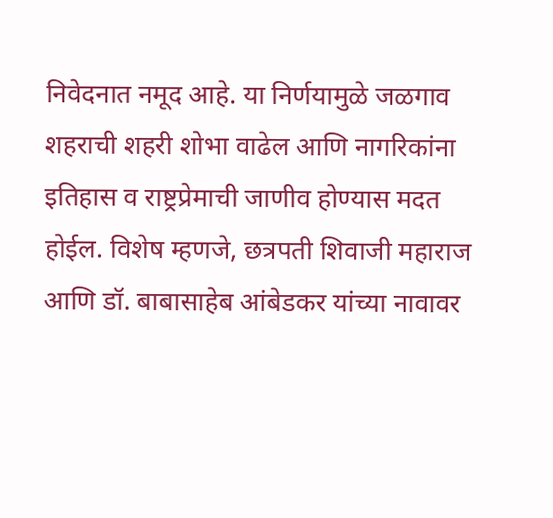निवेदनात नमूद आहे. या निर्णयामुळे जळगाव शहराची शहरी शोभा वाढेल आणि नागरिकांना इतिहास व राष्ट्रप्रेमाची जाणीव होण्यास मदत होईल. विशेष म्हणजे, छत्रपती शिवाजी महाराज आणि डॉ. बाबासाहेब आंबेडकर यांच्या नावावर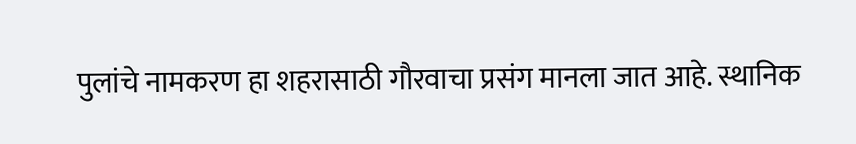पुलांचे नामकरण हा शहरासाठी गौरवाचा प्रसंग मानला जात आहे. स्थानिक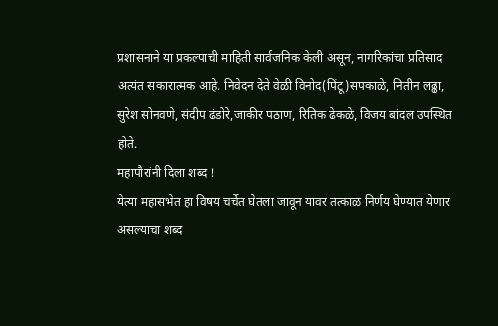प्रशासनाने या प्रकल्पाची माहिती सार्वजनिक केली असून, नागरिकांचा प्रतिसाद अत्यंत सकारात्मक आहे. निवेदन देते वेळी विनोद(पिंटू)सपकाळे, नितीन लढ्ढा, सुरेश सोनवणे, संदीप ढंडोरे,जाकीर पठाण, रितिक ढेकळे, विजय बांदल उपस्थित होते.
महापौरांनी दिला शब्द !
येत्या महासभेत हा विषय चर्चेत घेतला जावून यावर तत्काळ निर्णय घेण्यात येणार असल्याचा शब्द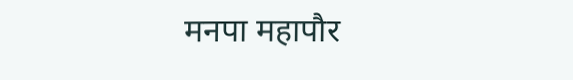मनपा महापौर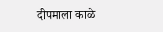दीपमाला काळे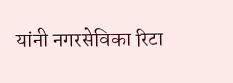यांनी नगरसेविका रिटा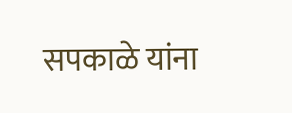सपकाळे यांना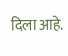दिला आहे.